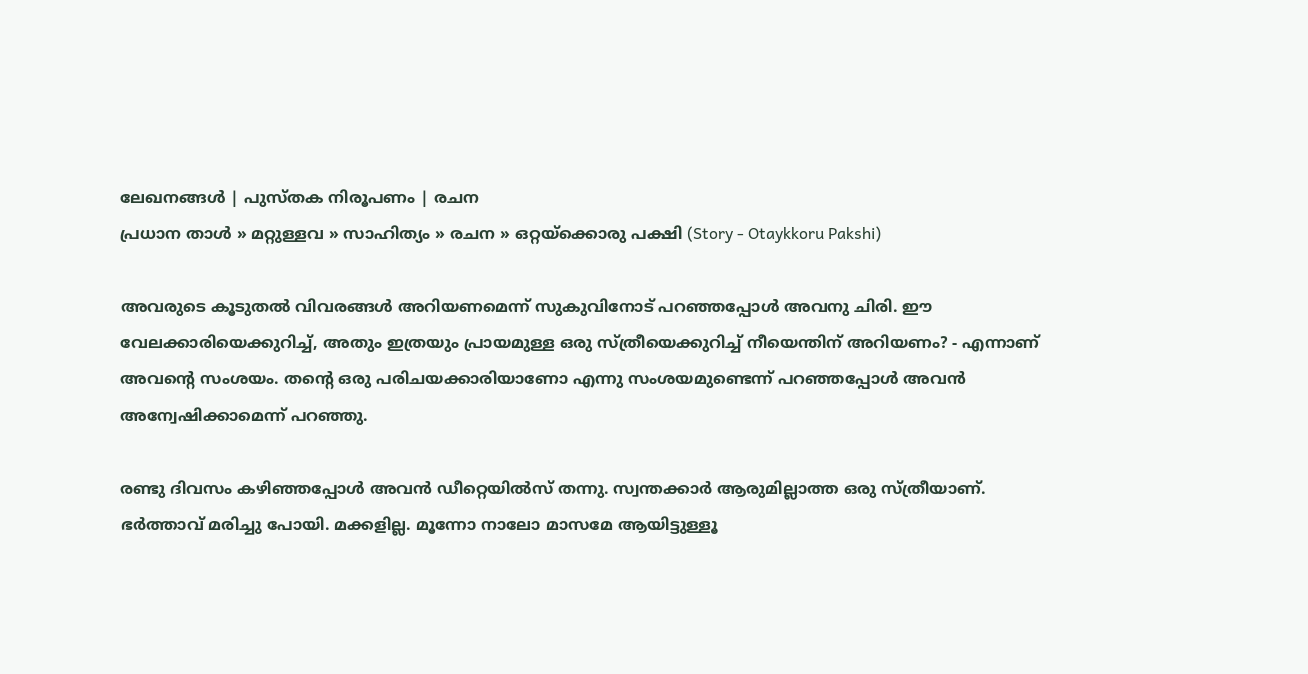ലേഖനങ്ങള്‍ | പുസ്തക നിരൂപണം | രചന
പ്രധാന താള്‍ » മറ്റുള്ളവ » സാഹിത്യം » രചന » ഒറ്റയ്ക്കൊരു പക്ഷി (Story - Otaykkoru Pakshi)

അവരുടെ കൂടുതല്‍ വിവരങ്ങള്‍ അറിയണമെന്ന് സുകുവിനോട് പറഞ്ഞപ്പോള്‍ അവനു ചിരി. ഈ വേലക്കാരിയെക്കുറിച്ച്, അതും ഇത്രയും പ്രായമുള്ള ഒരു സ്ത്രീയെക്കുറിച്ച് നീയെന്തിന് അറിയണം? - എന്നാണ് അവന്‍റെ സംശയം. തന്‍റെ ഒരു പരിചയക്കാരിയാണോ എന്നു സംശയമുണ്ടെന്ന് പറഞ്ഞപ്പോള്‍ അവന്‍ അന്വേഷിക്കാമെന്ന് പറഞ്ഞു.

രണ്ടു ദിവസം കഴിഞ്ഞപ്പോള്‍ അവന്‍ ഡീറ്റെയില്‍‌സ് തന്നു. സ്വന്തക്കാര്‍ ആരുമില്ലാത്ത ഒരു സ്ത്രീയാണ്. ഭര്‍ത്താവ് മരിച്ചു പോയി. മക്കളില്ല. മൂന്നോ നാലോ മാസമേ ആയിട്ടുള്ളൂ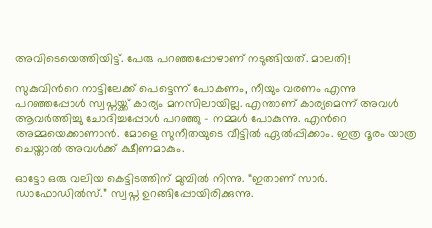അവിടെയെത്തിയിട്ട്. പേരു പറഞ്ഞപ്പോഴാണ് നടുങ്ങിയത്. മാലതി!

സുകുവിന്‍റെ നാട്ടിലേക്ക് പെട്ടെന്ന് പോകണം, നീയും വരണം എന്നു പറഞ്ഞപ്പോള്‍ സ്വപ്നയ്ക്ക് കാര്യം മനസിലായില്ല. എന്താണ് കാര്യമെന്ന് അവള്‍ ആവര്‍ത്തിച്ചു ചോദിച്ചപ്പോള്‍ പറഞ്ഞു - നമ്മള്‍ പോകുന്നു. എന്‍റെ അമ്മയെക്കാണാന്‍. മോളെ സുനീതയുടെ വീട്ടില്‍ ഏല്‍പ്പിക്കാം. ഇത്ര ദൂരം യാത്ര ചെയ്താല്‍ അവള്‍ക്ക് ക്ഷീണമാകും.

ഓട്ടോ ഒരു വലിയ കെട്ടിടത്തിന് മുമ്പില്‍ നിന്നു. “ഇതാണ് സാര്‍. ഡാഫോഡില്‍‌സ്.” സ്വപ്ന ഉറങ്ങിപ്പോയിരിക്കുന്നു.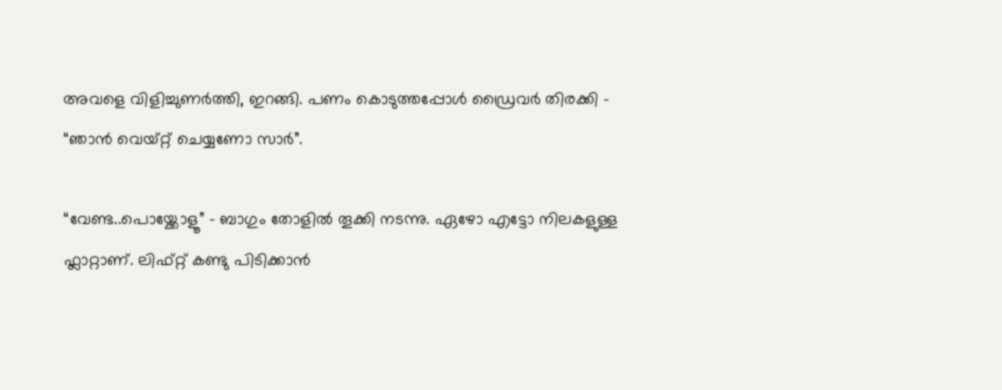അവളെ വിളിച്ചുണര്‍ത്തി, ഇറങ്ങി. പണം കൊടുത്തപ്പോള്‍ ഡ്രൈവര്‍ തിരക്കി - “ഞാന്‍ വെയ്റ്റ് ചെയ്യണോ സാര്‍”.

“വേണ്ട..പൊയ്ക്കോളൂ” - ബാഗും തോളില്‍ തൂക്കി നടന്നു. ഏഴോ എട്ടോ നിലകളുള്ള ഫ്ലാറ്റാണ്. ലിഫ്റ്റ് കണ്ടു പിടിക്കാന്‍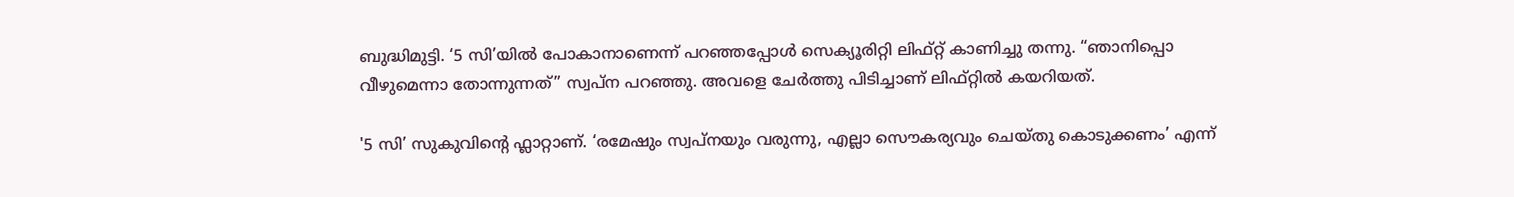ബുദ്ധിമുട്ടി. ‘5 സി’യില്‍ പോകാനാണെന്ന് പറഞ്ഞപ്പോള്‍ സെക്യൂരിറ്റി ലിഫ്റ്റ് കാണിച്ചു തന്നു. “ഞാനിപ്പൊ വീഴുമെന്നാ തോന്നുന്നത്” സ്വപ്ന പറഞ്ഞു. അവളെ ചേര്‍ത്തു പിടിച്ചാണ് ലിഫ്റ്റില്‍ കയറിയത്.

'5 സി’ സുകുവിന്‍റെ ഫ്ലാറ്റാണ്. ‘രമേഷും സ്വപ്നയും വരുന്നു, എല്ലാ സൌകര്യവും ചെയ്തു കൊടുക്കണം’ എന്ന്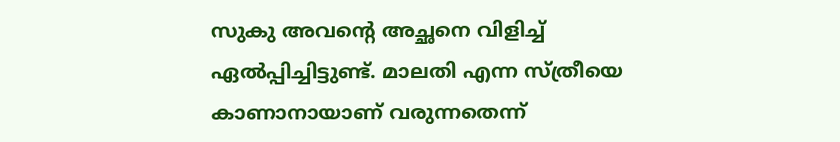സുകു അവന്‍റെ അച്ഛനെ വിളിച്ച് ഏല്‍പ്പിച്ചിട്ടുണ്ട്. മാലതി എന്ന സ്ത്രീയെ കാണാനായാണ് വരുന്നതെന്ന്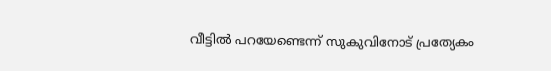വീട്ടില്‍ പറയേണ്ടെന്ന് സുകുവിനോട് പ്രത്യേകം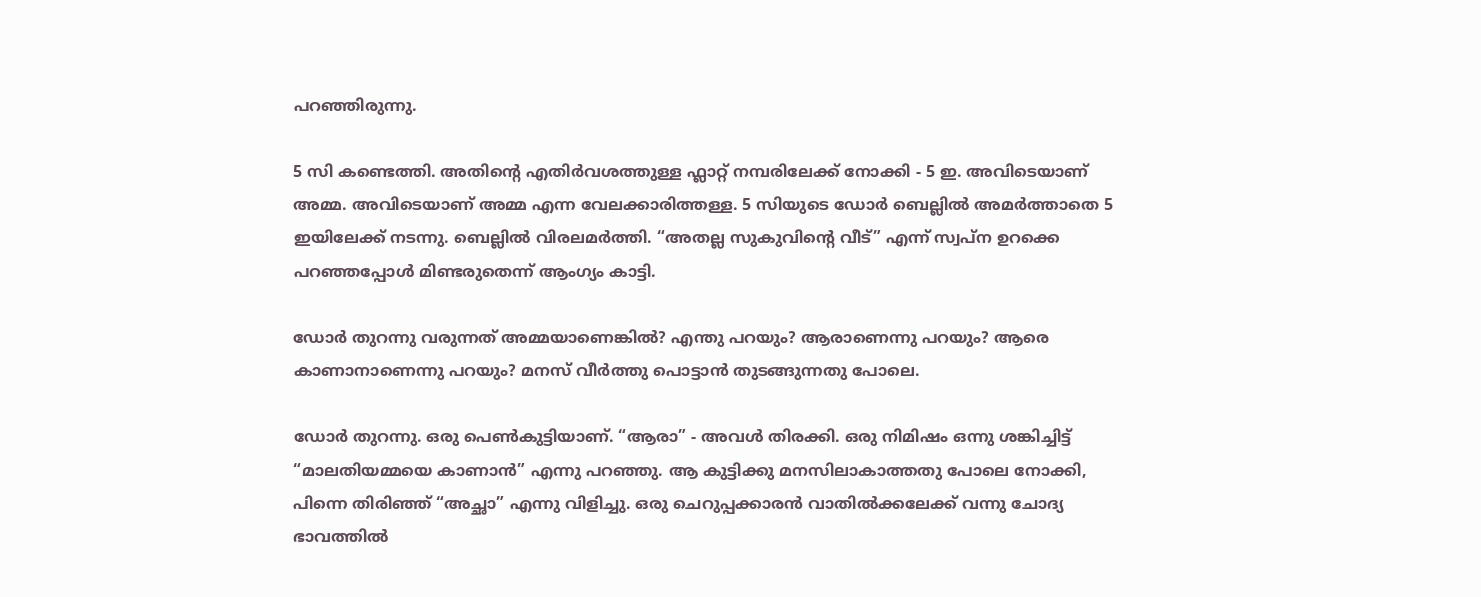പറഞ്ഞിരുന്നു.

5 സി കണ്ടെത്തി. അതിന്‍റെ എതിര്‍വശത്തുള്ള ഫ്ലാറ്റ് നമ്പരിലേക്ക് നോക്കി - 5 ഇ. അവിടെയാണ് അമ്മ. അവിടെയാണ് അമ്മ എന്ന വേലക്കാരിത്തള്ള. 5 സിയുടെ ഡോര്‍ ബെല്ലില്‍ അമര്‍ത്താതെ 5 ഇ‌യിലേക്ക് നടന്നു. ബെല്ലില്‍ വിരലമര്‍ത്തി. “അതല്ല സുകുവിന്‍റെ വീട്” എന്ന് സ്വപ്ന ഉറക്കെ പറഞ്ഞപ്പോള്‍ മിണ്ടരുതെന്ന് ആംഗ്യം കാട്ടി.

ഡോര്‍ തുറന്നു വരുന്നത് അമ്മയാണെങ്കില്‍? എന്തു പറയും? ആരാണെന്നു പറയും? ആരെ കാണാനാണെന്നു പറയും? മനസ് വീര്‍ത്തു പൊട്ടാന്‍ തുടങ്ങുന്നതു പോലെ.

ഡോര്‍ തുറന്നു. ഒരു പെണ്‍കുട്ടിയാണ്. “ആരാ” - അവള്‍ തിരക്കി. ഒരു നിമിഷം ഒന്നു ശങ്കിച്ചിട്ട് “മാലതിയമ്മയെ കാണാന്‍” എന്നു പറഞ്ഞു. ആ കുട്ടിക്കു മനസിലാകാത്തതു പോലെ നോക്കി, പിന്നെ തിരിഞ്ഞ് “അച്ഛാ” എന്നു വിളിച്ചു. ഒരു ചെറുപ്പക്കാരന്‍ വാതില്‍ക്കലേക്ക് വന്നു ചോദ്യ ഭാവത്തില്‍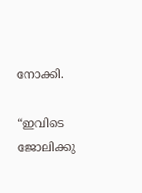നോക്കി.

“ഇവിടെ ജോലിക്കു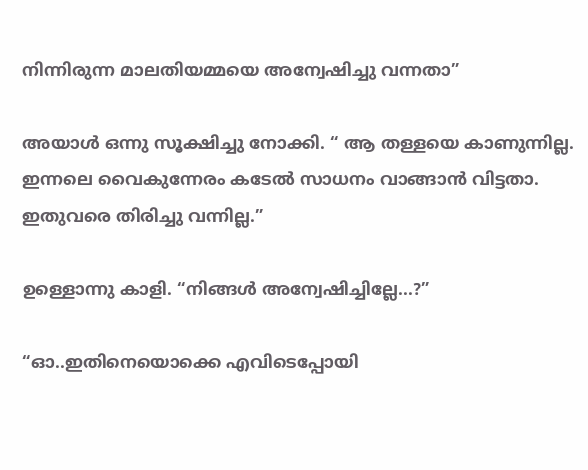നിന്നിരുന്ന മാലതിയമ്മയെ അന്വേഷിച്ചു വന്നതാ”

അയാള്‍ ഒന്നു സൂക്ഷിച്ചു നോക്കി. “ ആ തള്ളയെ കാണുന്നില്ല. ഇന്നലെ വൈകുന്നേരം കടേല്‍ സാധനം വാങ്ങാന്‍ വിട്ടതാ. ഇതുവരെ തിരിച്ചു വന്നില്ല.”

ഉള്ളൊന്നു കാളി. “നിങ്ങള്‍ അന്വേഷിച്ചില്ലേ...?”

“ഓ..ഇതിനെയൊക്കെ എവിടെപ്പോയി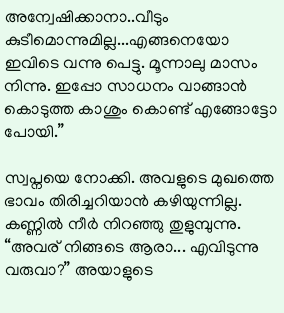അന്വേഷിക്കാനാ..വീടും കുടീമൊന്നുമില്ല...എങ്ങനെയോ ഇവിടെ വന്നു പെട്ടു. മൂന്നാലു മാസം നിന്നു. ഇപ്പോ സാധനം വാങ്ങാന്‍ കൊടുത്ത കാശും കൊണ്ട് എങ്ങോട്ടോ പോയി.”

സ്വപ്നയെ നോക്കി. അവളുടെ മുഖത്തെ ഭാവം തിരിച്ചറിയാന്‍ കഴിയുന്നില്ല. കണ്ണില്‍ നീര്‍ നിറഞ്ഞു തുളുമ്പുന്നു. “അവര് നിങ്ങടെ ആരാ... എവിടുന്നു വരുവാ?” അയാളുടെ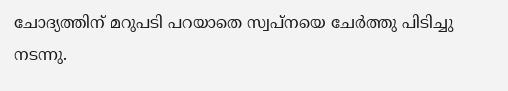ചോദ്യത്തിന് മറുപടി പറയാതെ സ്വപ്നയെ ചേര്‍ത്തു പിടിച്ചു നടന്നു.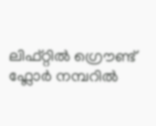ലിഫ്റ്റില്‍ ഗ്രൌണ്ട് ഫ്ലോര്‍ നമ്പറില്‍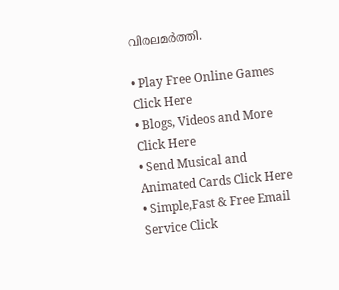വിരലമര്‍ത്തി.

• Play Free Online Games Click Here
• Blogs, Videos and More Click Here
• Send Musical and Animated Cards Click Here
• Simple,Fast & Free Email Service Click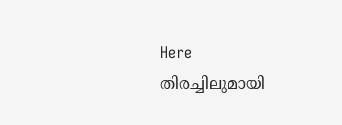Here
തിരച്ചിലുമായി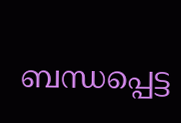ബന്ധപ്പെട്ട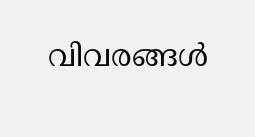വിവരങ്ങള്‍